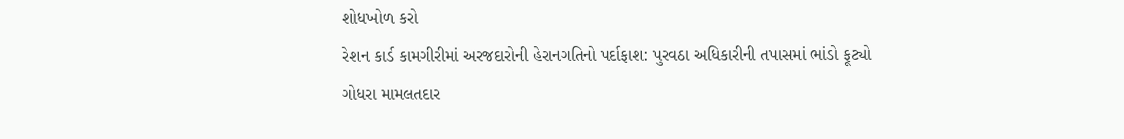શોધખોળ કરો
રેશન કાર્ડ કામગીરીમાં અરજદારોની હેરાનગતિનો પર્દાફાશ: પુરવઠા અધિકારીની તપાસમાં ભાંડો ફૂટ્યો
ગોધરા મામલતદાર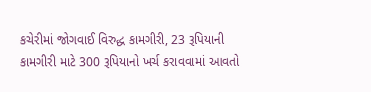કચેરીમાં જોગવાઈ વિરુદ્ધ કામગીરી, 23 રૂપિયાની કામગીરી માટે 300 રૂપિયાનો ખર્ચ કરાવવામાં આવતો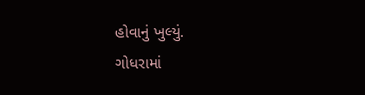હોવાનું ખુલ્યું.
ગોધરામાં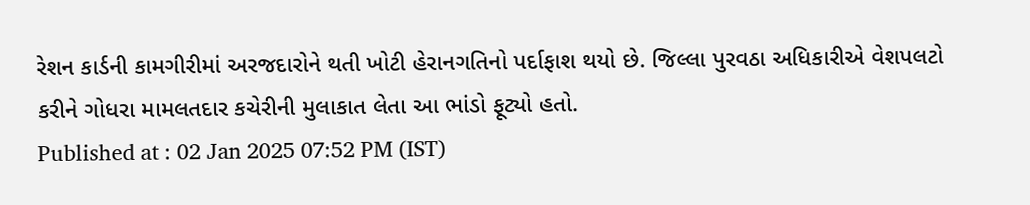રેશન કાર્ડની કામગીરીમાં અરજદારોને થતી ખોટી હેરાનગતિનો પર્દાફાશ થયો છે. જિલ્લા પુરવઠા અધિકારીએ વેશપલટો કરીને ગોધરા મામલતદાર કચેરીની મુલાકાત લેતા આ ભાંડો ફૂટ્યો હતો.
Published at : 02 Jan 2025 07:52 PM (IST)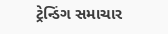ટ્રેન્ડિંગ સમાચાર